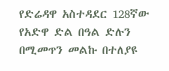የድሬዳዋ አስተዳደር 128ኛው የአድዋ ድል በዓል ድሉን በሚመጥን መልኩ በተለያዩ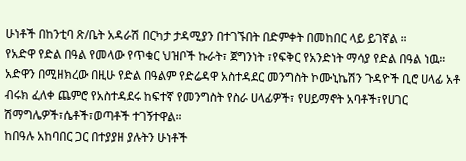ሁነቶች በከንቲባ ጽ/ቤት አዳራሽ በርካታ ታዳሚያን በተገኙበት በድምቀት በመከበር ላይ ይገኛል ።
የአድዋ የድል በዓል የመላው የጥቁር ህዝቦች ኩራት፣ ጀግንነት ፣የፍቅር የአንድነት ማሳያ የድል በዓል ነዉ።
አድዋን በሚዘክረው በዚሁ የድል በዓልም የድሬዳዋ አስተዳደር መንግስት ኮሙኒኬሽን ጉዳዮች ቢሮ ሀላፊ አቶ ብሩክ ፈለቀ ጨምሮ የአስተዳደሩ ከፍተኛ የመንግስት የስራ ሀላፊዎች፣ የሀይማኖት አባቶች፣የሀገር ሽማግሌዎች፣ሴቶች፣ወጣቶች ተገኝተዋል።
ከበዓሉ አከባበር ጋር በተያያዘ ያሉትን ሁነቶች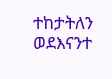ተከታትለን ወደእናንተ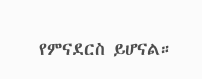የምናደርስ ይሆናል።